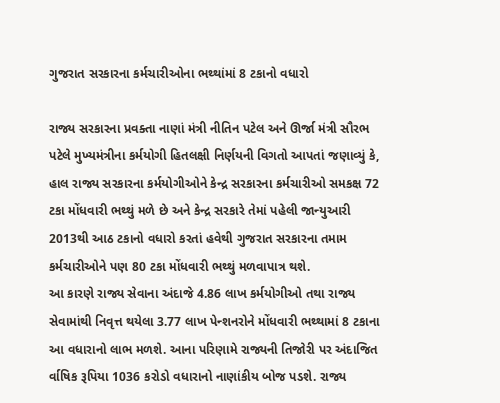ગુજરાત સરકારના કર્મચારીઓના ભથ્થાંમાં 8 ટકાનો વધારો

રાજ્ય સરકારના પ્રવક્તા નાણાં મંત્રી નીતિન પટેલ અને ઊર્જા મંત્રી સૌરભ પટેલે મુખ્યમંત્રીના કર્મયોગી હિતલક્ષી નિર્ણયની વિગતો આપતાં જણાવ્યું કે, હાલ રાજ્ય સરકારના કર્મયોગીઓને કેન્દ્ર સરકારના કર્મચારીઓ સમકક્ષ 72 ટકા મોંધવારી ભથ્થું મળે છે અને કેન્દ્ર સરકારે તેમાં પહેલી જાન્યુઆરી 2013થી આઠ ટકાનો વધારો કરતાં હવેથી ગુજરાત સરકારના તમામ કર્મચારીઓને પણ 80 ટકા મોંધવારી ભથ્થું મળવાપાત્ર થશે.
આ કારણે રાજ્ય સેવાના અંદાજે 4.86 લાખ કર્મયોગીઓ તથા રાજ્ય સેવામાંથી નિવૃત્ત થયેલા 3.77 લાખ પેન્શનરોને મોંધવારી ભથ્થામાં 8 ટકાના આ વધારાનો લાભ મળશે. આના પરિણામે રાજ્યની તિજોરી પર અંદાજિત ર્વાષિક રૂપિયા 1036 કરોડો વધારાનો નાણાંકીય બોજ પડશે. રાજ્ય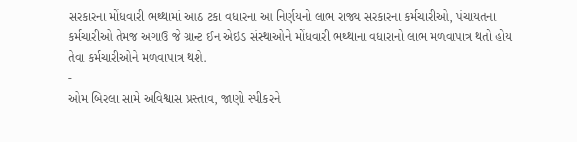સરકારના મોંધવારી ભથ્થામાં આઠ ટકા વધારના આ નિર્ણયનો લાભ રાજ્ય સરકારના કર્મચારીઓ, પંચાયતના કર્મચારીઓ તેમજ અગાઉ જે ગ્રાન્ટ ઈન એઇડ સંસ્થાઓને મોંધવારી ભથ્થાના વધારાનો લાભ મળવાપાત્ર થતો હોય તેવા કર્મચારીઓને મળવાપાત્ર થશે.
-
ઓમ બિરલા સામે અવિશ્વાસ પ્રસ્તાવ, જાણો સ્પીકરને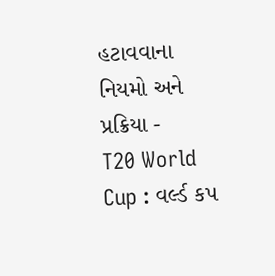હટાવવાના નિયમો અને પ્રક્રિયા -
T20 World Cup : વર્લ્ડ કપ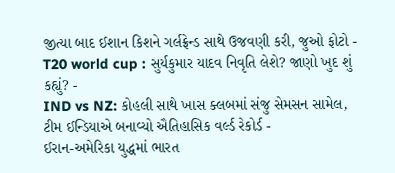જીત્યા બાદ ઈશાન કિશને ગર્લફ્રેન્ડ સાથે ઉજવણી કરી, જુઓ ફોટો -
T20 world cup : સુર્યકુમાર યાદવ નિવૃતિ લેશે? જાણો ખુદ શું કહ્યું? -
IND vs NZ: કોહલી સાથે ખાસ ક્લબમાં સંજુ સેમસન સામેલ, ટીમ ઈન્ડિયાએ બનાવ્યો ઐતિહાસિક વર્લ્ડ રેકોર્ડ -
ઈરાન-અમેરિકા યુદ્ધમાં ભારત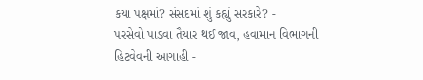કયા પક્ષમાં? સંસદમાં શું કહ્યું સરકારે? -
પરસેવો પાડવા તૈયાર થઈ જાવ, હવામાન વિભાગની હિટવેવની આગાહી -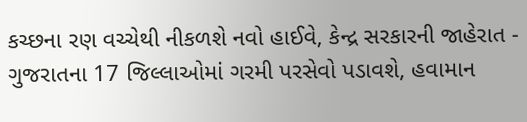કચ્છના રણ વચ્ચેથી નીકળશે નવો હાઈવે, કેન્દ્ર સરકારની જાહેરાત -
ગુજરાતના 17 જિલ્લાઓમાં ગરમી પરસેવો પડાવશે, હવામાન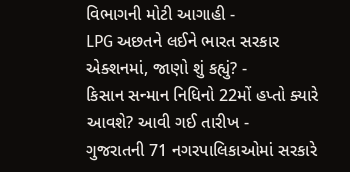વિભાગની મોટી આગાહી -
LPG અછતને લઈને ભારત સરકાર એક્શનમાં, જાણો શું કહ્યું? -
કિસાન સન્માન નિધિનો 22મોં હપ્તો ક્યારે આવશે? આવી ગઈ તારીખ -
ગુજરાતની 71 નગરપાલિકાઓમાં સરકારે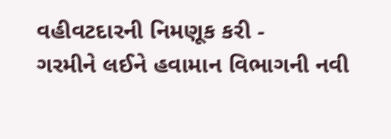વહીવટદારની નિમણૂક કરી -
ગરમીને લઈને હવામાન વિભાગની નવી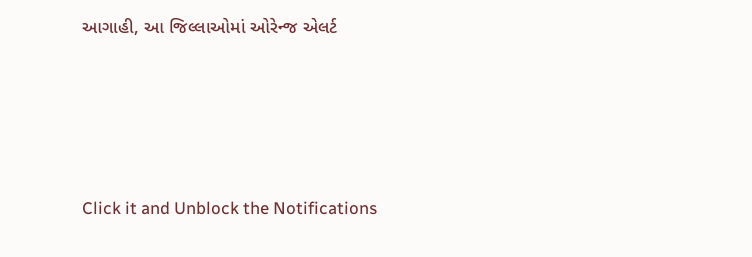આગાહી, આ જિલ્લાઓમાં ઓરેન્જ એલર્ટ





Click it and Unblock the Notifications